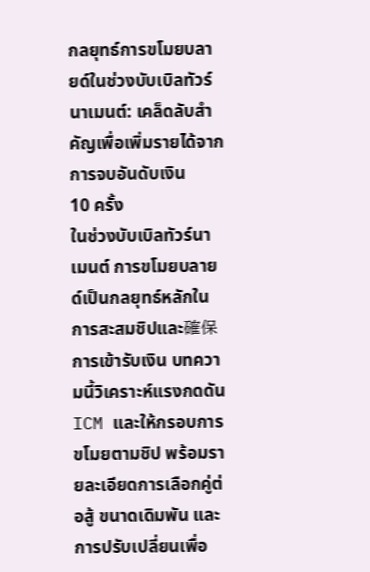กลยุทธ์การขโมยบลายด์ในช่วงบับเบิลทัวร์นาเมนต์: เคล็ดลับสำคัญเพื่อเพิ่มรายได้จากการจบอันดับเงิน
10 ครั้ง
ในช่วงบับเบิลทัวร์นาเมนต์ การขโมยบลายด์เป็นกลยุทธ์หลักในการสะสมชิปและ確保การเข้ารับเงิน บทความนี้วิเคราะห์แรงกดดัน ICM และให้กรอบการขโมยตามชิป พร้อมรายละเอียดการเลือกคู่ต่อสู้ ขนาดเดิมพัน และการปรับเปลี่ยนเพื่อ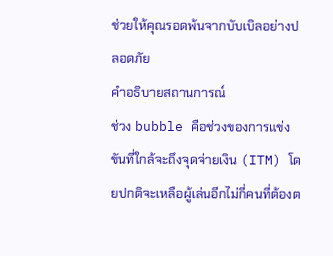ช่วยให้คุณรอดพ้นจากบับเบิลอย่างปลอดภัย
คำอธิบายสถานการณ์
ช่วง bubble คือช่วงของการแข่งขันที่ใกล้จะถึงจุดจ่ายเงิน (ITM) โดยปกติจะเหลือผู้เล่นอีกไม่กี่คนที่ต้องต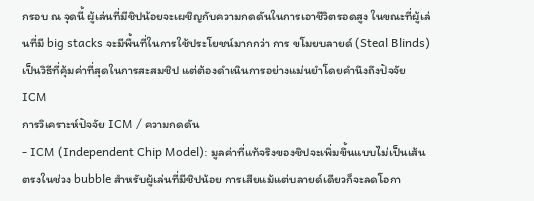กรอบ ณ จุดนี้ ผู้เล่นที่มีชิปน้อยจะเผชิญกับความกดดันในการเอาชีวิตรอดสูง ในขณะที่ผู้เล่นที่มี big stacks จะมีพื้นที่ในการใช้ประโยชน์มากกว่า การ ขโมยบลายด์ (Steal Blinds) เป็นวิธีที่คุ้มค่าที่สุดในการสะสมชิป แต่ต้องดำเนินการอย่างแม่นยำโดยคำนึงถึงปัจจัย ICM
การวิเคราะห์ปัจจัย ICM / ความกดดัน
- ICM (Independent Chip Model): มูลค่าที่แท้จริงของชิปจะเพิ่มขึ้นแบบไม่เป็นเส้นตรงในช่วง bubble สำหรับผู้เล่นที่มีชิปน้อย การเสียแม้แต่บลายด์เดียวก็จะลดโอกา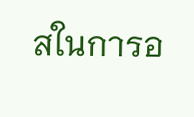สในการอ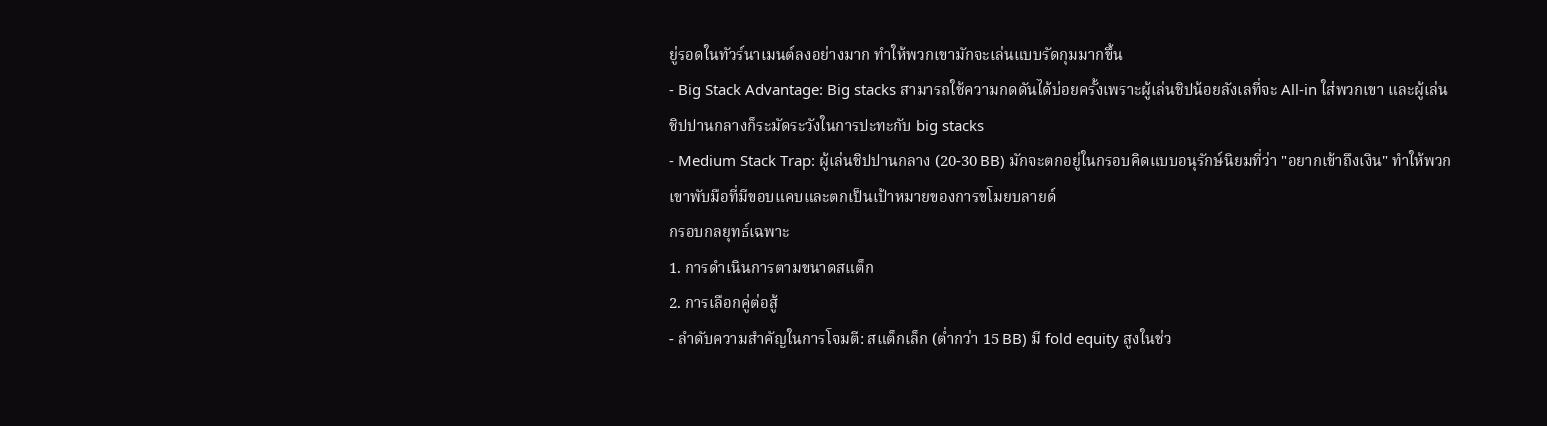ยู่รอดในทัวร์นาเมนต์ลงอย่างมาก ทำให้พวกเขามักจะเล่นแบบรัดกุมมากขึ้น
- Big Stack Advantage: Big stacks สามารถใช้ความกดดันได้บ่อยครั้งเพราะผู้เล่นชิปน้อยลังเลที่จะ All-in ใส่พวกเขา และผู้เล่นชิปปานกลางก็ระมัดระวังในการปะทะกับ big stacks
- Medium Stack Trap: ผู้เล่นชิปปานกลาง (20-30 BB) มักจะตกอยู่ในกรอบคิดแบบอนุรักษ์นิยมที่ว่า "อยากเข้าถึงเงิน" ทำให้พวกเขาพับมือที่มีขอบแคบและตกเป็นเป้าหมายของการขโมยบลายด์
กรอบกลยุทธ์เฉพาะ
1. การดำเนินการตามขนาดสแต็ก
2. การเลือกคู่ต่อสู้
- ลำดับความสำคัญในการโจมตี: สแต็กเล็ก (ต่ำกว่า 15 BB) มี fold equity สูงในช่ว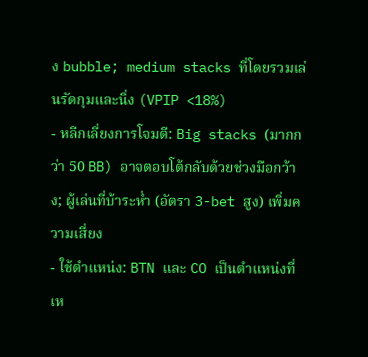ง bubble; medium stacks ที่โดยรวมเล่นรัดกุมและนิ่ง (VPIP <18%)
- หลีกเลี่ยงการโจมตี: Big stacks (มากกว่า 50 BB) อาจตอบโต้กลับด้วยช่วงมือกว้าง; ผู้เล่นที่บ้าระห่ำ (อัตรา 3-bet สูง) เพิ่มความเสี่ยง
- ใช้ตำแหน่ง: BTN และ CO เป็นตำแหน่งที่เห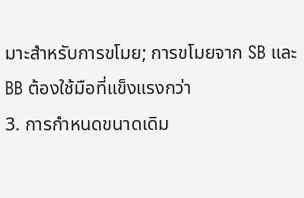มาะสำหรับการขโมย; การขโมยจาก SB และ BB ต้องใช้มือที่แข็งแรงกว่า
3. การกำหนดขนาดเดิม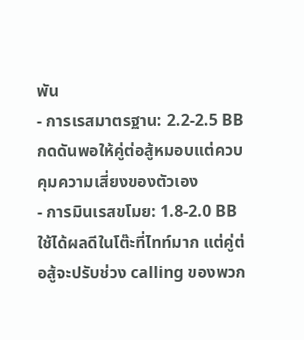พัน
- การเรสมาตรฐาน: 2.2-2.5 BB กดดันพอให้คู่ต่อสู้หมอบแต่ควบคุมความเสี่ยงของตัวเอง
- การมินเรสขโมย: 1.8-2.0 BB ใช้ได้ผลดีในโต๊ะที่ไทท์มาก แต่คู่ต่อสู้จะปรับช่วง calling ของพวก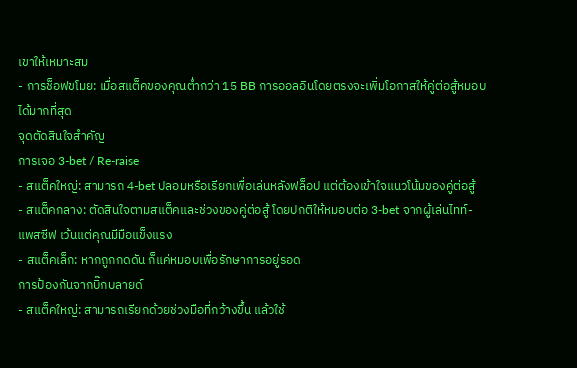เขาให้เหมาะสม
- การช็อฟขโมย: เมื่อสแต็คของคุณต่ำกว่า 15 BB การออลอินโดยตรงจะเพิ่มโอกาสให้คู่ต่อสู้หมอบได้มากที่สุด
จุดตัดสินใจสำคัญ
การเจอ 3-bet / Re-raise
- สแต็คใหญ่: สามารถ 4-bet ปลอมหรือเรียกเพื่อเล่นหลังฟล็อป แต่ต้องเข้าใจแนวโน้มของคู่ต่อสู้
- สแต็คกลาง: ตัดสินใจตามสแต็คและช่วงของคู่ต่อสู้ โดยปกติให้หมอบต่อ 3-bet จากผู้เล่นไทท์-แพสซีฟ เว้นแต่คุณมีมือแข็งแรง
- สแต็คเล็ก: หากถูกกดดัน ก็แค่หมอบเพื่อรักษาการอยู่รอด
การป้องกันจากบิ๊กบลายด์
- สแต็คใหญ่: สามารถเรียกด้วยช่วงมือที่กว้างขึ้น แล้วใช้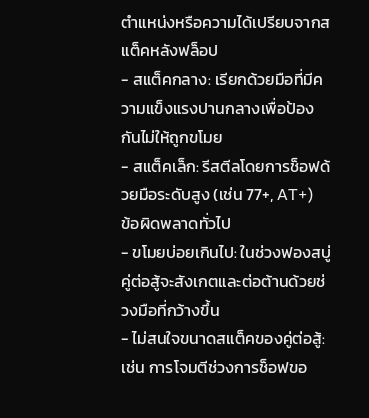ตำแหน่งหรือความได้เปรียบจากสแต็คหลังฟล็อป
- สแต็คกลาง: เรียกด้วยมือที่มีความแข็งแรงปานกลางเพื่อป้องกันไม่ให้ถูกขโมย
- สแต็คเล็ก: รีสตีลโดยการช็อฟด้วยมือระดับสูง (เช่น 77+, AT+)
ข้อผิดพลาดทั่วไป
- ขโมยบ่อยเกินไป: ในช่วงฟองสบู่ คู่ต่อสู้จะสังเกตและต่อต้านด้วยช่วงมือที่กว้างขึ้น
- ไม่สนใจขนาดสแต็คของคู่ต่อสู้: เช่น การโจมตีช่วงการช็อฟขอ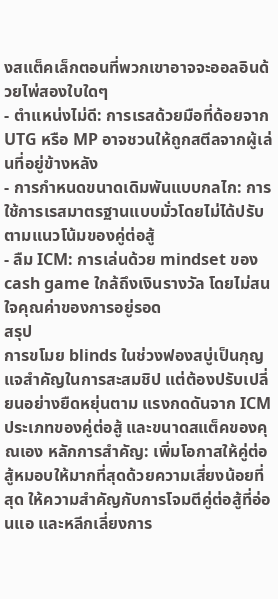งสแต็คเล็กตอนที่พวกเขาอาจจะออลอินด้วยไพ่สองใบใดๆ
- ตำแหน่งไม่ดี: การเรสด้วยมือที่ด้อยจาก UTG หรือ MP อาจชวนให้ถูกสตีลจากผู้เล่นที่อยู่ข้างหลัง
- การกำหนดขนาดเดิมพันแบบกลไก: การใช้การเรสมาตรฐานแบบมั่วโดยไม่ได้ปรับตามแนวโน้มของคู่ต่อสู้
- ลืม ICM: การเล่นด้วย mindset ของ cash game ใกล้ถึงเงินรางวัล โดยไม่สนใจคุณค่าของการอยู่รอด
สรุป
การขโมย blinds ในช่วงฟองสบู่เป็นกุญแจสำคัญในการสะสมชิป แต่ต้องปรับเปลี่ยนอย่างยืดหยุ่นตาม แรงกดดันจาก ICM ประเภทของคู่ต่อสู้ และขนาดสแต็คของคุณเอง หลักการสำคัญ: เพิ่มโอกาสให้คู่ต่อสู้หมอบให้มากที่สุดด้วยความเสี่ยงน้อยที่สุด ให้ความสำคัญกับการโจมตีคู่ต่อสู้ที่อ่อนแอ และหลีกเลี่ยงการ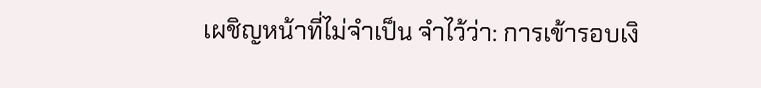เผชิญหน้าที่ไม่จำเป็น จำไว้ว่า: การเข้ารอบเงิ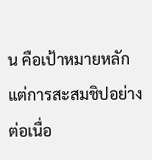น คือเป้าหมายหลัก แต่การสะสมชิปอย่างต่อเนื่อ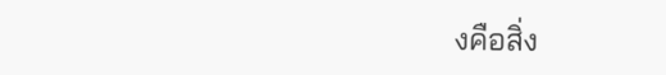งคือสิ่ง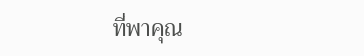ที่พาคุณ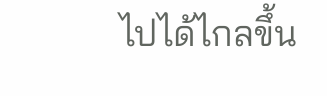ไปได้ไกลขึ้น